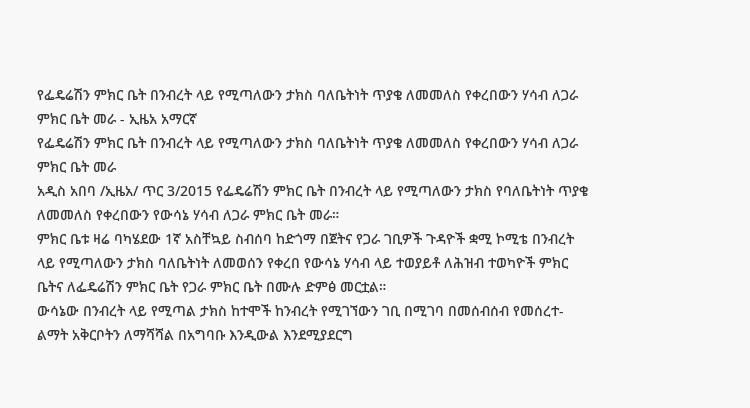የፌዴሬሽን ምክር ቤት በንብረት ላይ የሚጣለውን ታክስ ባለቤትነት ጥያቄ ለመመለስ የቀረበውን ሃሳብ ለጋራ ምክር ቤት መራ - ኢዜአ አማርኛ
የፌዴሬሽን ምክር ቤት በንብረት ላይ የሚጣለውን ታክስ ባለቤትነት ጥያቄ ለመመለስ የቀረበውን ሃሳብ ለጋራ ምክር ቤት መራ
አዲስ አበባ /ኢዜአ/ ጥር 3/2015 የፌዴሬሽን ምክር ቤት በንብረት ላይ የሚጣለውን ታክስ የባለቤትነት ጥያቄ ለመመለስ የቀረበውን የውሳኔ ሃሳብ ለጋራ ምክር ቤት መራ።
ምክር ቤቱ ዛሬ ባካሄደው 1ኛ አስቸኳይ ስብሰባ ከድጎማ በጀትና የጋራ ገቢዎች ጉዳዮች ቋሚ ኮሚቴ በንብረት ላይ የሚጣለውን ታክስ ባለቤትነት ለመወሰን የቀረበ የውሳኔ ሃሳብ ላይ ተወያይቶ ለሕዝብ ተወካዮች ምክር ቤትና ለፌዴሬሽን ምክር ቤት የጋራ ምክር ቤት በሙሉ ድምፅ መርቷል።
ውሳኔው በንብረት ላይ የሚጣል ታክስ ከተሞች ከንብረት የሚገኘውን ገቢ በሚገባ በመሰብሰብ የመሰረተ- ልማት አቅርቦትን ለማሻሻል በአግባቡ እንዲውል እንደሚያደርግ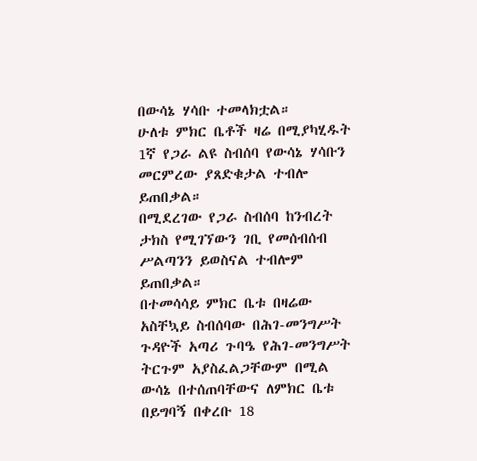በውሳኔ ሃሳቡ ተመላክቷል።
ሁለቱ ምክር ቤቶች ዛሬ በሚያካሂዱት 1ኛ የጋራ ልዩ ስብሰባ የውሳኔ ሃሳቡን መርምረው ያጸድቁታል ተብሎ ይጠበቃል።
በሚደረገው የጋራ ስብሰባ ከንብረት ታክስ የሚገኘውን ገቢ የመሰብሰብ ሥልጣንን ይወስናል ተብሎም ይጠበቃል።
በተመሳሳይ ምክር ቤቱ በዛሬው አስቸኳይ ስብሰባው በሕገ-መንግሥት ጉዳዮች አጣሪ ጉባዔ የሕገ-መንግሥት ትርጉም አያስፈልጋቸውም በሚል ውሳኔ በተሰጠባቸውና ለምክር ቤቱ በይግባኝ በቀረቡ 18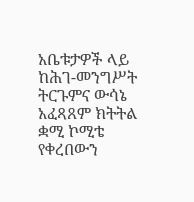አቤቱታዎች ላይ ከሕገ-መንግሥት ትርጉምና ውሳኔ አፈጻጸም ክትትል ቋሚ ኮሚቴ የቀረበውን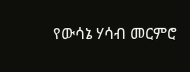የውሳኔ ሃሳብ መርምሮ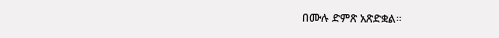በሙሉ ድምጽ አጽድቋል።